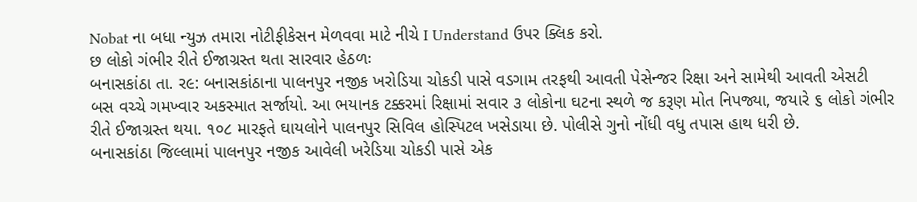Nobat ના બધા ન્યુઝ તમારા નોટીફીકેસન મેળવવા માટે નીચે I Understand ઉપર ક્લિક કરો.
છ લોકો ગંભીર રીતે ઈજાગ્રસ્ત થતા સારવાર હેઠળઃ
બનાસકાંઠા તા. ર૯: બનાસકાંઠાના પાલનપુર નજીક ખરોડિયા ચોકડી પાસે વડગામ તરફથી આવતી પેસેન્જર રિક્ષા અને સામેથી આવતી એસટી બસ વચ્ચે ગમખ્વાર અકસ્માત સર્જાયો. આ ભયાનક ટક્કરમાં રિક્ષામાં સવાર ૩ લોકોના ઘટના સ્થળે જ કરૂણ મોત નિપજ્યા, જયારે ૬ લોકો ગંભીર રીતે ઈજાગ્રસ્ત થયા. ૧૦૮ મારફતે ઘાયલોને પાલનપુર સિવિલ હોસ્પિટલ ખસેડાયા છે. પોલીસે ગુનો નોંધી વધુ તપાસ હાથ ધરી છે.
બનાસકાંઠા જિલ્લામાં પાલનપુર નજીક આવેલી ખરેડિયા ચોકડી પાસે એક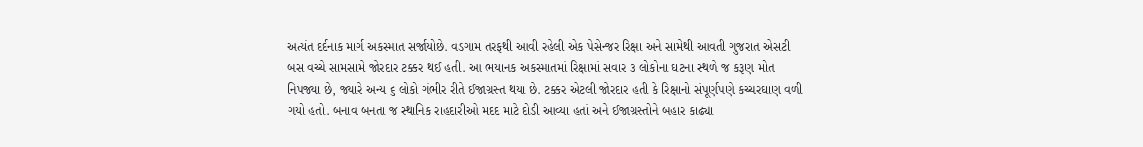અત્યંત દર્દનાક માર્ગ અકસ્માત સર્જાયોછે. વડગામ તરફથી આવી રહેલી એક પેસેન્જર રિક્ષા અને સામેથી આવતી ગુજરાત એસટી બસ વચ્ચે સામસામે જોરદાર ટક્કર થઈ હતી. આ ભયાનક અકસ્માતમાં રિક્ષામાં સવાર ૩ લોકોના ઘટના સ્થળે જ કરૂણ મોત નિપજ્યા છે, જ્યારે અન્ય ૬ લોકો ગંભીર રીતે ઈજાગ્રસ્ત થયા છે. ટક્કર એટલી જોરદાર હતી કે રિક્ષાનો સંપૂર્ણપણે કચ્ચરઘાણ વળી ગયો હતો. બનાવ બનતા જ સ્થાનિક રાહદારીઓ મદદ માટે દોડી આવ્યા હતાં અને ઈજાગ્રસ્તોને બહાર કાઢ્યા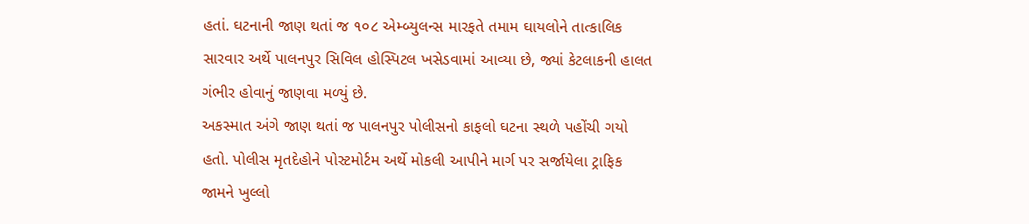હતાં. ઘટનાની જાણ થતાં જ ૧૦૮ એમ્બ્યુલન્સ મારફતે તમામ ઘાયલોને તાત્કાલિક સારવાર અર્થે પાલનપુર સિવિલ હોસ્પિટલ ખસેડવામાં આવ્યા છે, જ્યાં કેટલાકની હાલત ગંભીર હોવાનું જાણવા મળ્યું છે.
અકસ્માત અંગે જાણ થતાં જ પાલનપુર પોલીસનો કાફલો ઘટના સ્થળે પહોંચી ગયો હતો. પોલીસ મૃતદેહોને પોસ્ટમોર્ટમ અર્થે મોકલી આપીને માર્ગ પર સર્જાયેલા ટ્રાફિક જામને ખુલ્લો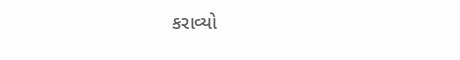કરાવ્યો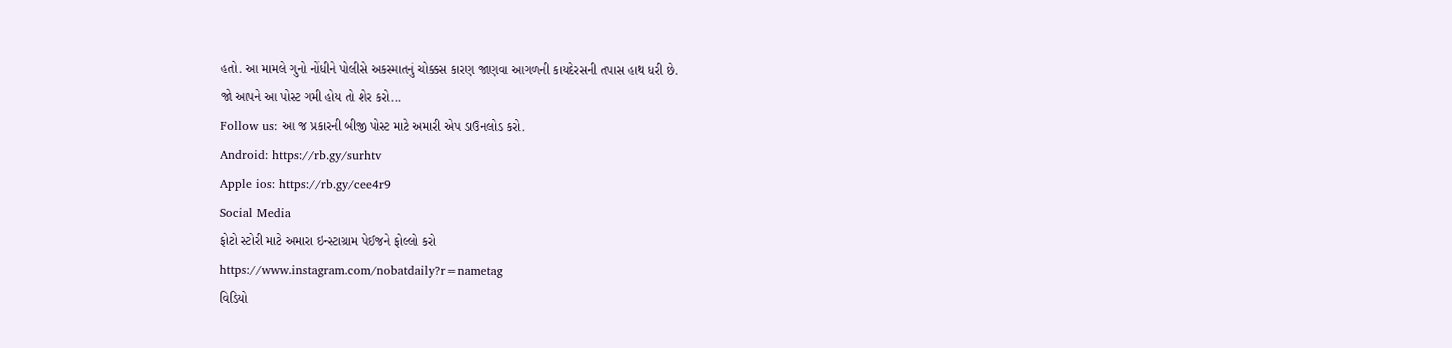હતો. આ મામલે ગુનો નોંધીને પોલીસે અકસ્માતનું ચોક્કસ કારણ જાણવા આગળની કાયદેરસની તપાસ હાથ ધરી છે.
જો આપને આ પોસ્ટ ગમી હોય તો શેર કરો...
Follow us: આ જ પ્રકારની બીજી પોસ્ટ માટે અમારી એપ ડાઉનલોડ કરો.
Android: https://rb.gy/surhtv
Apple ios: https://rb.gy/cee4r9
Social Media
ફોટો સ્ટોરી માટે અમારા ઇન્સ્ટાગ્રામ પેઈજને ફોલ્લો કરો
https://www.instagram.com/nobatdaily?r=nametag
વિડિયો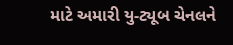માટે અમારી યુ-ટ્યૂબ ચેનલને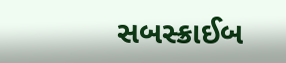સબસ્ક્રાઈબ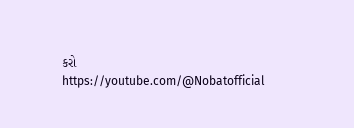કરો
https://youtube.com/@Nobatofficial